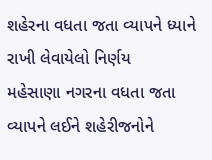શહેરના વધતા જતા વ્યાપને ધ્યાને રાખી લેવાયેલો નિર્ણય
મહેસાણા નગરના વધતા જતા વ્યાપને લઈને શહેરીજનોને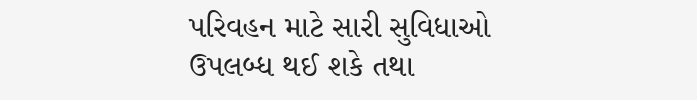પરિવહન માટે સારી સુવિધાઓ ઉપલબ્ધ થઈ શકે તથા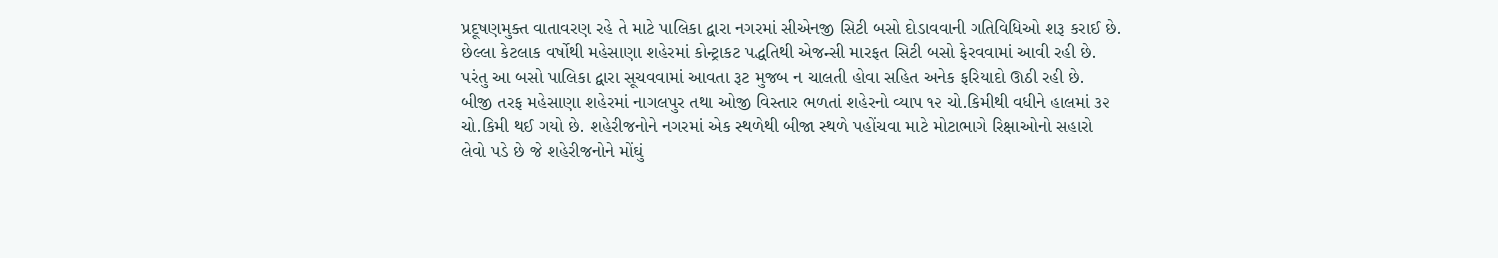પ્રદૂષણમુક્ત વાતાવરણ રહે તે માટે પાલિકા દ્વારા નગરમાં સીએનજી સિટી બસો દોડાવવાની ગતિવિધિઓ શરૂ કરાઈ છે.
છેલ્લા કેટલાક વર્ષોથી મહેસાણા શહેરમાં કોન્ટ્રાકટ પદ્ધતિથી એજન્સી મારફત સિટી બસો ફેરવવામાં આવી રહી છે. પરંતુ આ બસો પાલિકા દ્વારા સૂચવવામાં આવતા રૂટ મુજબ ન ચાલતી હોવા સહિત અનેક ફરિયાદો ઊઠી રહી છે.
બીજી તરફ મહેસાણા શહેરમાં નાગલપુર તથા ઓજી વિસ્તાર ભળતાં શહેરનો વ્યાપ ૧૨ ચો.કિમીથી વધીને હાલમાં ૩૨ ચો.કિમી થઈ ગયો છે. શહેરીજનોને નગરમાં એક સ્થળેથી બીજા સ્થળે પહોંચવા માટે મોટાભાગે રિક્ષાઓનો સહારો લેવો પડે છે જે શહેરીજનોને મોંઘું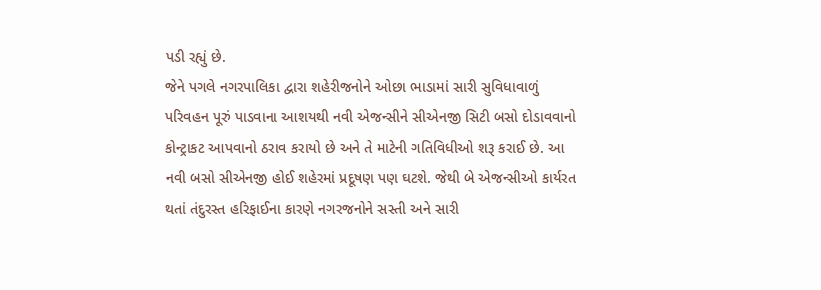પડી રહ્યું છે.
જેને પગલે નગરપાલિકા દ્વારા શહેરીજનોને ઓછા ભાડામાં સારી સુવિધાવાળું પરિવહન પૂરું પાડવાના આશયથી નવી એજન્સીને સીએનજી સિટી બસો દોડાવવાનો કોન્ટ્રાકટ આપવાનો ઠરાવ કરાયો છે અને તે માટેની ગતિવિધીઓ શરૂ કરાઈ છે. આ નવી બસો સીએનજી હોઈ શહેરમાં પ્રદૂષણ પણ ઘટશે. જેથી બે એજન્સીઓ કાર્યરત થતાં તંદુરસ્ત હરિફાઈના કારણે નગરજનોને સસ્તી અને સારી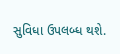સુવિધા ઉપલબ્ધ થશે.